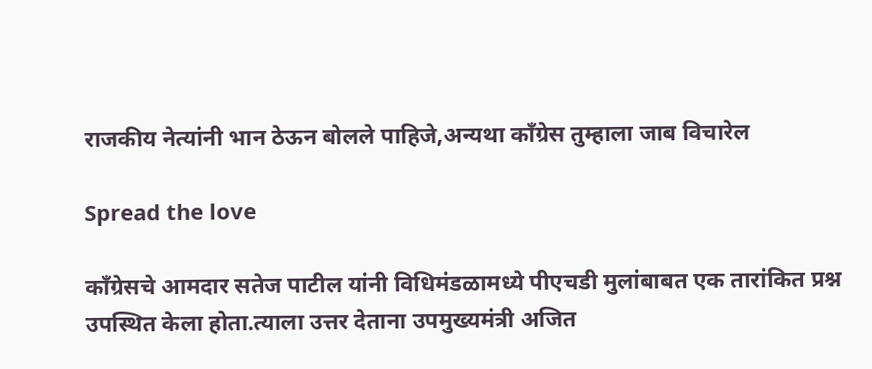राजकीय नेत्यांनी भान ठेऊन बोलले पाहिजे,अन्यथा काँग्रेस तुम्हाला जाब विचारेल

Spread the love

काँग्रेसचे आमदार सतेज पाटील यांनी विधिमंडळामध्ये पीएचडी मुलांबाबत एक तारांकित प्रश्न उपस्थित केला होता.त्याला उत्तर देताना उपमुख्यमंत्री अजित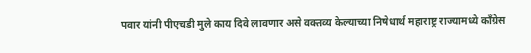पवार यांनी पीएचडी मुले काय दिवे लावणार असे वक्तव्य केल्याच्या निषेधार्थ महाराष्ट्र राज्यामध्ये काँग्रेस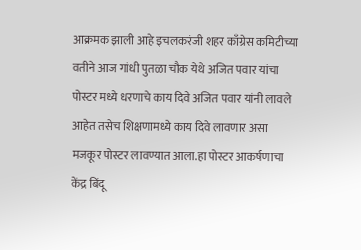आक्रमक झाली आहे इचलकरंजी शहर काँग्रेस कमिटीच्या वतीने आज गांधी पुतळा चौक येथे अजित पवार यांचा पोस्टर मध्ये धरणाचे काय दिवे अजित पवार यांनी लावले आहेत तसेच शिक्षणामध्ये काय दिवे लावणार असा मजकूर पोस्टर लावण्यात आला.हा पोस्टर आकर्षणाचा केंद्र बिंदू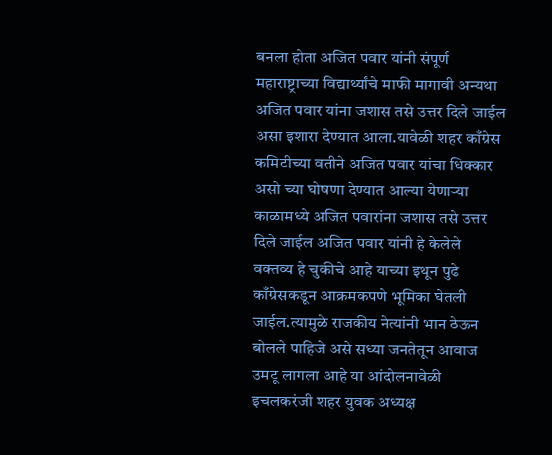बनला होता अजित पवार यांनी संपूर्ण महाराष्ट्राच्या विद्यार्थ्यांचे माफी मागावी अन्यथा अजित पवार यांना जशास तसे उत्तर दिले जाईल असा इशारा देण्यात आला.यावेळी शहर काँग्रेस कमिटीच्या वतीने अजित पवार यांचा धिक्कार असो च्या घोषणा देण्यात आल्या येणाऱ्या काळामध्ये अजित पवारांना जशास तसे उत्तर दिले जाईल अजित पवार यांनी हे केलेले वक्तव्य हे चुकीचे आहे याच्या इथून पुढे काँग्रेसकडून आक्रमकपणे भूमिका घेतली जाईल.त्यामुळे राजकीय नेत्यांनी भान ठेऊन बोलले पाहिजे असे सध्या जनतेतून आवाज उमटू लागला आहे या आंदोलनावेळी इचलकरंजी शहर युवक अध्यक्ष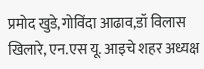प्रमोद खुडे,गोविंदा आढाव,डॉ विलास खिलारे, एन.एस यू. आइचे शहर अध्यक्ष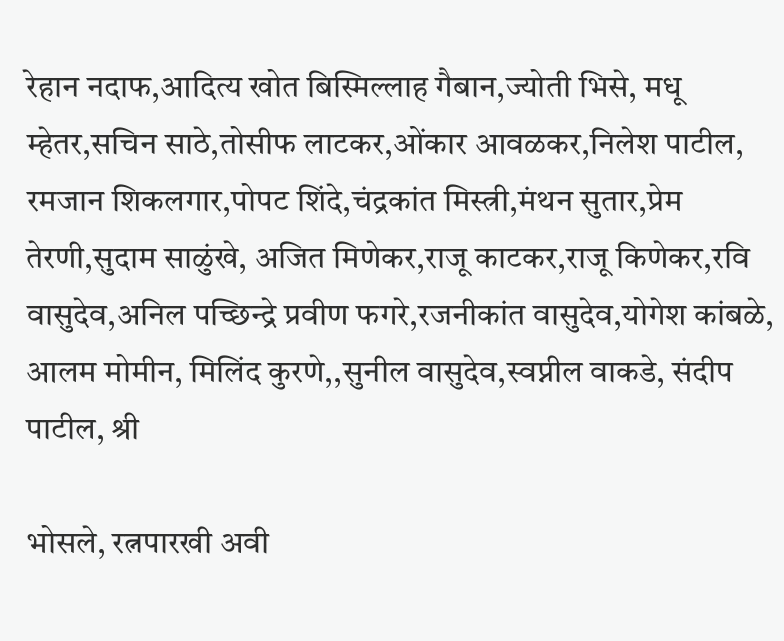रेहान नदाफ,आदित्य खोत बिस्मिल्लाह गैबान,ज्योती भिसे, मधू म्हेतर,सचिन साठे,तोसीफ लाटकर,ओंकार आवळकर,निलेश पाटील, रमजान शिकलगार,पोपट शिंदे,चंद्रकांत मिस्त्री,मंथन सुतार,प्रेम तेरणी,सुदाम साळुंखे, अजित मिणेकर,राजू काटकर,राजू किणेकर,रवि वासुदेव,अनिल पच्छिन्द्रे प्रवीण फगरे,रजनीकांत वासुदेव,योगेश कांबळे, आलम मोमीन, मिलिंद कुरणे,,सुनील वासुदेव,स्वप्नील वाकडे, संदीप पाटील, श्री

भोसले, रत्नपारखी अवी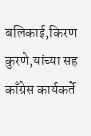बलिकाई,किरण कुरणे,यांच्या सह काँग्रेस कार्यकर्ते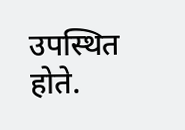उपस्थित होते.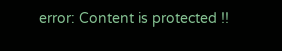error: Content is protected !!